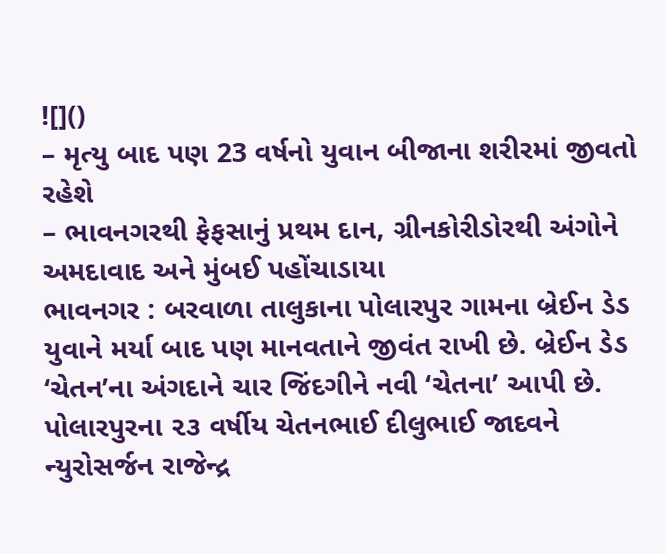![]()
– મૃત્યુ બાદ પણ 23 વર્ષનો યુવાન બીજાના શરીરમાં જીવતો રહેશે
– ભાવનગરથી ફેફસાનું પ્રથમ દાન, ગ્રીનકોરીડોરથી અંગોને અમદાવાદ અને મુંબઈ પહોંચાડાયા
ભાવનગર : બરવાળા તાલુકાના પોલારપુર ગામના બ્રેઈન ડેડ યુવાને મર્યા બાદ પણ માનવતાને જીવંત રાખી છે. બ્રેઈન ડેડ ‘ચેતન’ના અંગદાને ચાર જિંદગીને નવી ‘ચેતના’ આપી છે.
પોલારપુરના ૨૩ વર્ષીય ચેતનભાઈ દીલુભાઈ જાદવને ન્યુરોસર્જન રાજેન્દ્ર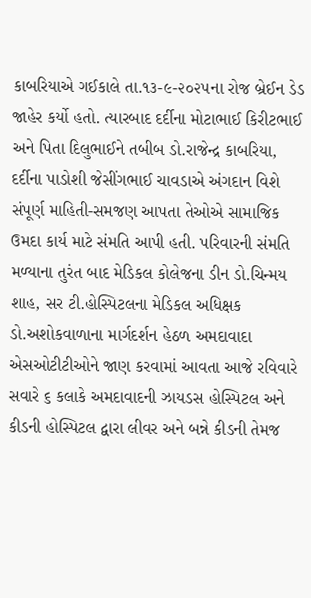કાબરિયાએ ગઈકાલે તા.૧૩-૯-૨૦૨૫ના રોજ બ્રેઈન ડેડ જાહેર કર્યો હતો. ત્યારબાદ દર્દીના મોટાભાઈ કિરીટભાઈ અને પિતા દિલુભાઈને તબીબ ડો.રાજેન્દ્ર કાબરિયા, દર્દીના પાડોશી જેસીંગભાઈ ચાવડાએ અંગદાન વિશે સંપૂર્ણ માહિતી-સમજણ આપતા તેઓએ સામાજિક ઉમદા કાર્ય માટે સંમતિ આપી હતી. પરિવારની સંમતિ મળ્યાના તુરંત બાદ મેડિકલ કોલેજના ડીન ડો.ચિન્મય શાહ, સર ટી.હોસ્પિટલના મેડિકલ અધિક્ષક ડો.અશોકવાળાના માર્ગદર્શન હેઠળ અમદાવાદા એસઓટીટીઓને જાણ કરવામાં આવતા આજે રવિવારે સવારે ૬ કલાકે અમદાવાદની ઝાયડસ હોસ્પિટલ અને કીડની હોસ્પિટલ દ્વારા લીવર અને બન્ને કીડની તેમજ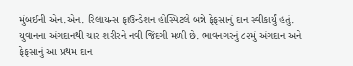મુંબઈની એન.એન. રિલાયન્સ ફાઉન્ડેશન હોસ્પિટલે બન્ને ફેફસાનું દાન સ્વીકાર્યું હતું.
યુવાનના અંગદાનથી ચાર શરીરને નવી જિંદગી મળી છે. ભાવનગરનું ૮૨મું અંગદાન અને ફેફસાનું આ પ્રથમ દાન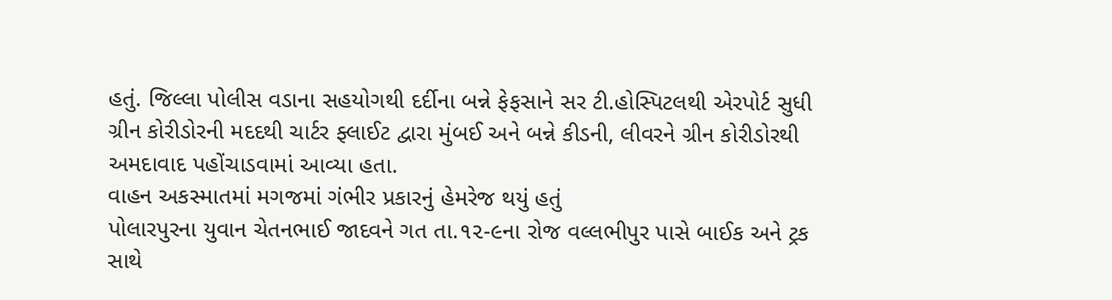હતું. જિલ્લા પોલીસ વડાના સહયોગથી દર્દીના બન્ને ફેફસાને સર ટી.હોસ્પિટલથી એરપોર્ટ સુધી ગ્રીન કોરીડોરની મદદથી ચાર્ટર ફ્લાઈટ દ્વારા મુંબઈ અને બન્ને કીડની, લીવરને ગ્રીન કોરીડોરથી અમદાવાદ પહોંચાડવામાં આવ્યા હતા.
વાહન અકસ્માતમાં મગજમાં ગંભીર પ્રકારનું હેમરેજ થયું હતું
પોલારપુરના યુવાન ચેતનભાઈ જાદવને ગત તા.૧૨-૯ના રોજ વલ્લભીપુર પાસે બાઈક અને ટ્રક સાથે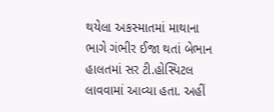થયેલા અકસ્માતમાં માથાના ભાગે ગંભીર ઈજા થતાં બેભાન હાલતમાં સર ટી.હોસ્પિટલ લાવવામાં આવ્યા હતા. અહીં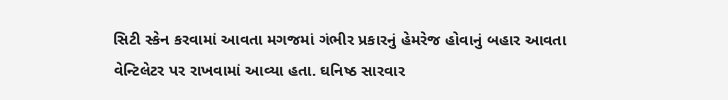સિટી સ્કેન કરવામાં આવતા મગજમાં ગંભીર પ્રકારનું હેમરેજ હોવાનું બહાર આવતા વેન્ટિલેટર પર રાખવામાં આવ્યા હતા. ઘનિષ્ઠ સારવાર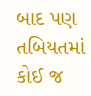બાદ પણ તબિયતમાં કોઈ જ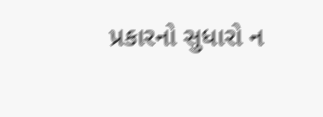પ્રકારનો સુધારો ન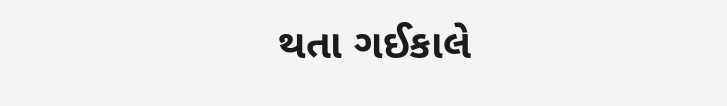થતા ગઈકાલે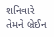શનિવારે તેમને બ્રેઈન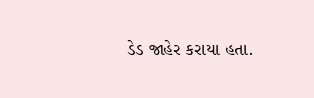ડેડ જાહેર કરાયા હતા.